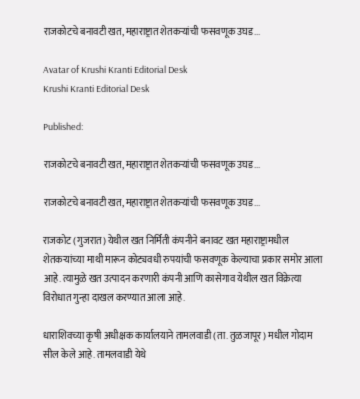राजकोटचे बनावटी खत, महाराष्ट्रात शेतकऱ्यांची फसवणूक उघड...

Avatar of Krushi Kranti Editorial Desk
Krushi Kranti Editorial Desk

Published:

राजकोटचे बनावटी खत, महाराष्ट्रात शेतकऱ्यांची फसवणूक उघड...

राजकोटचे बनावटी खत, महाराष्ट्रात शेतकऱ्यांची फसवणूक उघड...

राजकोट (गुजरात) येथील खत निर्मिती कंपनीने बनावट खत महाराष्ट्रामधील शेतकर्‍यांच्या माथी मारून कोट्यवधी रुपयांची फसवणूक केल्याचा प्रकार समोर आला आहे. त्यामुळे खत उत्पादन करणारी कंपनी आणि कासेगाव येथील खत विक्रेत्या विरोधात गुन्हा दाखल करण्यात आला आहे.

धाराशिवच्या कृषी अधीक्षक कार्यालयाने तामलवाडी (ता. तुळजापूर) मधील गोदाम सील केले आहे. तामलवाडी येथे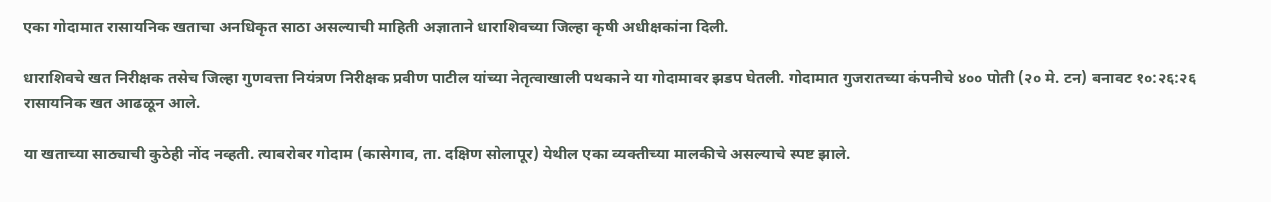एका गोदामात रासायनिक खताचा अनधिकृत साठा असल्याची माहिती अज्ञाताने धाराशिवच्या जिल्हा कृषी अधीक्षकांना दिली.

धाराशिवचे खत निरीक्षक तसेच जिल्हा गुणवत्ता नियंत्रण निरीक्षक प्रवीण पाटील यांच्या नेतृत्वाखाली पथकाने या गोदामावर झडप घेतली. गोदामात गुजरातच्या कंपनीचे ४०० पोती (२० मे. टन) बनावट १०:२६:२६ रासायनिक खत आढळून आले.

या खताच्या साठ्याची कुठेही नोंद नव्हती. त्याबरोबर गोदाम (कासेगाव, ता. दक्षिण सोलापूर) येथील एका व्यक्तीच्या मालकीचे असल्याचे स्पष्ट झाले.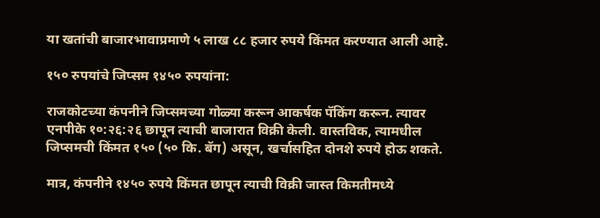या खतांची बाजारभावाप्रमाणे ५ लाख ८८ हजार रुपये किंमत करण्यात आली आहे.

१५० रुपयांचे जिप्सम १४५० रुपयांना:

राजकोटच्या कंपनीने जिप्समच्या गोळ्या करून आकर्षक पॅकिंग करून. त्यावर एनपीके १०:२६:२६ छापून त्याची बाजारात विक्री केली. वास्तविक, त्यामधील जिप्समची किंमत १५० (५० कि. बॅग) असून, खर्चासहित दोनशे रुपये होऊ शकते.

मात्र, कंपनीने १४५० रुपये किंमत छापून त्याची विक्री जास्त किमतीमध्ये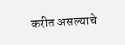करीत असल्याचे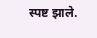स्पष्ट झाले.